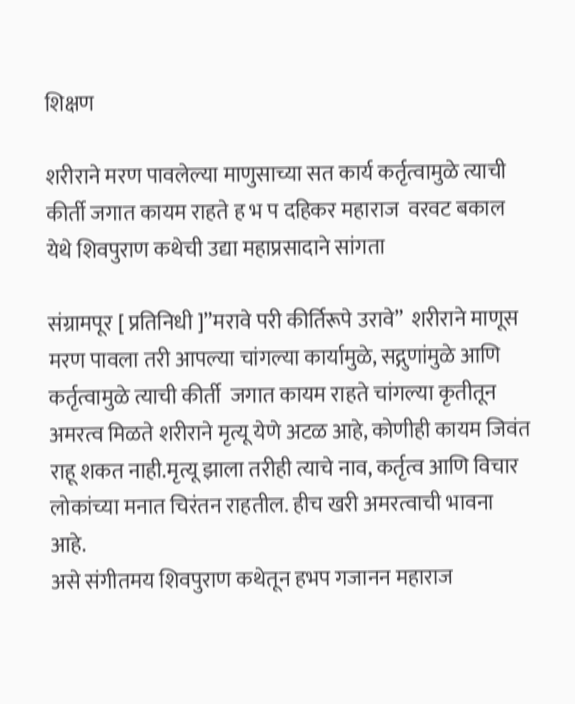शिक्षण

शरीराने मरण पावलेल्या माणुसाच्या सत कार्य कर्तृत्वामुळे त्याची कीर्ती जगात कायम राहते ह भ प दहिकर महाराज  वरवट बकाल येथे शिवपुराण कथेची उद्या महाप्रसादाने सांगता

संग्रामपूर [ प्रतिनिधी ]”मरावे परी कीर्तिरूपे उरावे”  शरीराने माणूस मरण पावला तरी आपल्या चांगल्या कार्यामुळे, सद्गुणांमुळे आणि कर्तृत्वामुळे त्याची कीर्ती  जगात कायम राहते चांगल्या कृतीतून अमरत्व मिळते शरीराने मृत्यू येणे अटळ आहे, कोणीही कायम जिवंत राहू शकत नाही.मृत्यू झाला तरीही त्याचे नाव, कर्तृत्व आणि विचार लोकांच्या मनात चिरंतन राहतील. हीच खरी अमरत्वाची भावना आहे.
असे संगीतमय शिवपुराण कथेतून हभप गजानन महाराज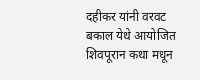दहीकर यांनी वरवट बकाल येथे आयोजित शिवपूरान कथा मधून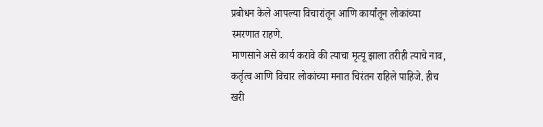प्रबोधन केले आपल्या विचारांतून आणि कार्यांतून लोकांच्या स्मरणात राहणे.
माणसाने असे कार्य करावे की त्याचा मृत्यू झाला तरीही त्याचे नाव, कर्तृत्व आणि विचार लोकांच्या मनात चिरंतन राहिले पाहिजे. हीच खरी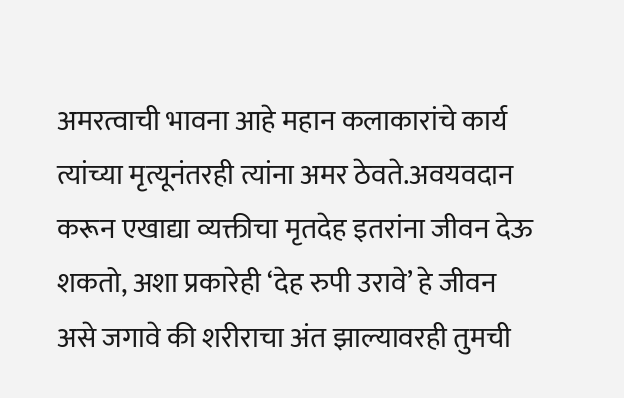अमरत्वाची भावना आहे महान कलाकारांचे कार्य त्यांच्या मृत्यूनंतरही त्यांना अमर ठेवते.अवयवदान करून एखाद्या व्यक्तीचा मृतदेह इतरांना जीवन देऊ शकतो, अशा प्रकारेही ‘देह रुपी उरावे’ हे जीवन असे जगावे की शरीराचा अंत झाल्यावरही तुमची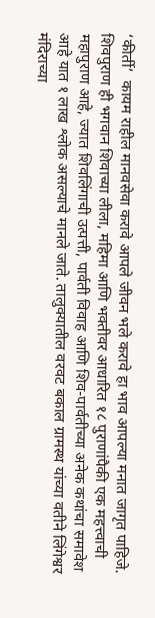‘कीर्ती’  कायम राहील मानवसेवा करावे आपले जीवन भले करावे हा भाव आपल्या मनात जागृत पाहिजे. शिवपुराण ही भगवान शिवाच्या लीला, महिमा आणि भक्तीवर आधारित १८ पुराणांपैकी एक महत्त्वाची महापुराण आहे, ज्यात शिवलिंगाची उत्पत्ती, पार्वती विवाह आणि शिव-पार्वतीच्या अनेक कथांचा समावेश आहे यात १ लाख श्लोक असल्याचे मानले जाते. तालुक्यातील वरवट बकाल ग्रामस्थ यांच्या वतीने लिंगेश्वर मंदिराच्या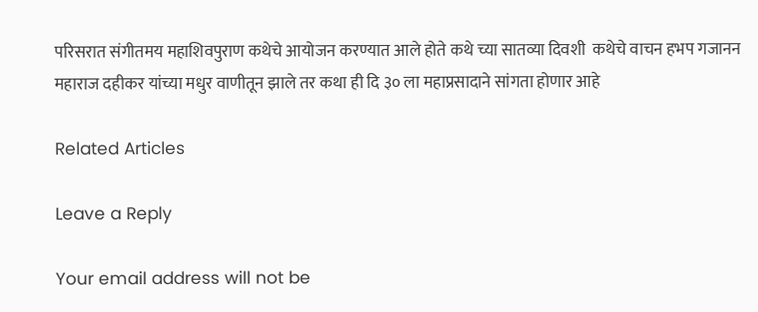परिसरात संगीतमय महाशिवपुराण कथेचे आयोजन करण्यात आले होते कथे च्या सातव्या दिवशी  कथेचे वाचन हभप गजानन महाराज दहीकर यांच्या मधुर वाणीतून झाले तर कथा ही दि ३० ला महाप्रसादाने सांगता होणार आहे

Related Articles

Leave a Reply

Your email address will not be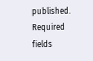published. Required fields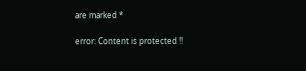are marked *

error: Content is protected !!